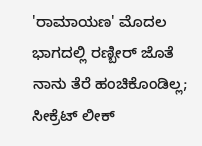'ರಾಮಾಯಣ' ಮೊದಲ ಭಾಗದಲ್ಲಿ ರಣ್ಬೀರ್ ಜೊತೆ ನಾನು ತೆರೆ ಹಂಚಿಕೊಂಡಿಲ್ಲ; ಸೀಕ್ರೆಟ್ ಲೀಕ್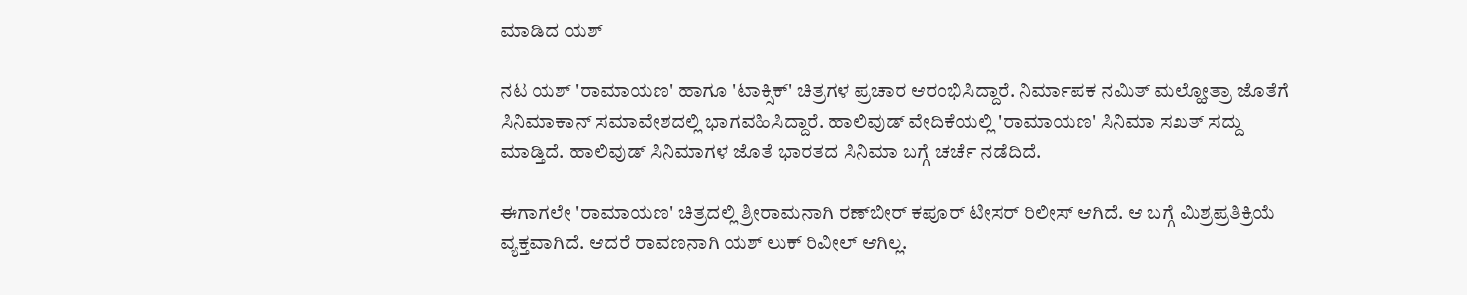ಮಾಡಿದ ಯಶ್

ನಟ ಯಶ್ 'ರಾಮಾಯಣ' ಹಾಗೂ 'ಟಾಕ್ಸಿಕ್' ಚಿತ್ರಗಳ ಪ್ರಚಾರ ಆರಂಭಿಸಿದ್ದಾರೆ. ನಿರ್ಮಾಪಕ ನಮಿತ್ ಮಲ್ಹೋತ್ರಾ ಜೊತೆಗೆ ಸಿನಿಮಾಕಾನ್ ಸಮಾವೇಶದಲ್ಲಿ ಭಾಗವಹಿಸಿದ್ದಾರೆ. ಹಾಲಿವುಡ್ ವೇದಿಕೆಯಲ್ಲಿ 'ರಾಮಾಯಣ' ಸಿನಿಮಾ ಸಖತ್ ಸದ್ದು ಮಾಡ್ತಿದೆ. ಹಾಲಿವುಡ್ ಸಿನಿಮಾಗಳ ಜೊತೆ ಭಾರತದ ಸಿನಿಮಾ ಬಗ್ಗೆ ಚರ್ಚೆ ನಡೆದಿದೆ.

ಈಗಾಗಲೇ 'ರಾಮಾಯಣ' ಚಿತ್ರದಲ್ಲಿ ಶ್ರೀರಾಮನಾಗಿ ರಣ್‌ಬೀರ್ ಕಪೂರ್ ಟೀಸರ್ ರಿಲೀಸ್ ಆಗಿದೆ. ಆ ಬಗ್ಗೆ ಮಿಶ್ರಪ್ರತಿಕ್ರಿಯೆ ವ್ಯಕ್ತವಾಗಿದೆ. ಆದರೆ ರಾವಣನಾಗಿ ಯಶ್ ಲುಕ್ ರಿವೀಲ್ ಆಗಿಲ್ಲ.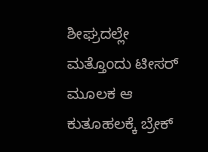ಶೀಘ್ರದಲ್ಲೇ ಮತ್ತೊಂದು ಟೀಸರ್ ಮೂಲಕ ಆ ಕುತೂಹಲಕ್ಕೆ ಬ್ರೇಕ್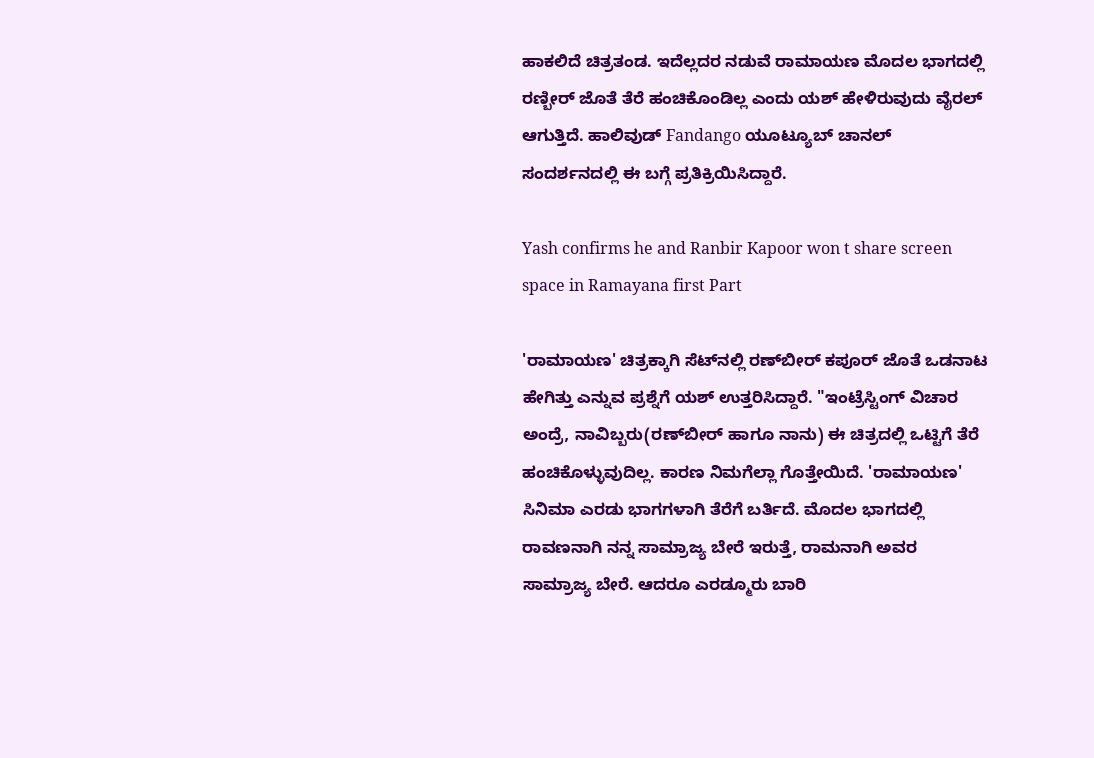ಹಾಕಲಿದೆ ಚಿತ್ರತಂಡ. ಇದೆಲ್ಲದರ ನಡುವೆ ರಾಮಾಯಣ ಮೊದಲ ಭಾಗದಲ್ಲಿ ರಣ್ಬೀರ್ ಜೊತೆ ತೆರೆ ಹಂಚಿಕೊಂಡಿಲ್ಲ ಎಂದು ಯಶ್ ಹೇಳಿರುವುದು ವೈರಲ್ ಆಗುತ್ತಿದೆ. ಹಾಲಿವುಡ್ Fandango ಯೂಟ್ಯೂಬ್ ಚಾನಲ್ ಸಂದರ್ಶನದಲ್ಲಿ ಈ ಬಗ್ಗೆ ಪ್ರತಿಕ್ರಿಯಿಸಿದ್ದಾರೆ.

Yash confirms he and Ranbir Kapoor won t share screen space in Ramayana first Part

'ರಾಮಾಯಣ' ಚಿತ್ರಕ್ಕಾಗಿ ಸೆಟ್‌ನಲ್ಲಿ ರಣ್‌ಬೀರ್ ಕಪೂರ್ ಜೊತೆ ಒಡನಾಟ ಹೇಗಿತ್ತು ಎನ್ನುವ ಪ್ರಶ್ನೆಗೆ ಯಶ್ ಉತ್ತರಿಸಿದ್ದಾರೆ. "ಇಂಟ್ರೆಸ್ಟಿಂಗ್ ವಿಚಾರ ಅಂದ್ರೆ, ನಾವಿಬ್ಬರು(ರಣ್‌ಬೀರ್ ಹಾಗೂ ನಾನು) ಈ ಚಿತ್ರದಲ್ಲಿ ಒಟ್ಟಿಗೆ ತೆರೆ ಹಂಚಿಕೊಳ್ಳುವುದಿಲ್ಲ. ಕಾರಣ ನಿಮಗೆಲ್ಲಾ ಗೊತ್ತೇಯಿದೆ. 'ರಾಮಾಯಣ' ಸಿನಿಮಾ ಎರಡು ಭಾಗಗಳಾಗಿ ತೆರೆಗೆ ಬರ್ತಿದೆ. ಮೊದಲ ಭಾಗದಲ್ಲಿ ರಾವಣನಾಗಿ ನನ್ನ ಸಾಮ್ರಾಜ್ಯ ಬೇರೆ ಇರುತ್ತೆ, ರಾಮನಾಗಿ ಅವರ ಸಾಮ್ರಾಜ್ಯ ಬೇರೆ. ಆದರೂ ಎರಡ್ಮೂರು ಬಾರಿ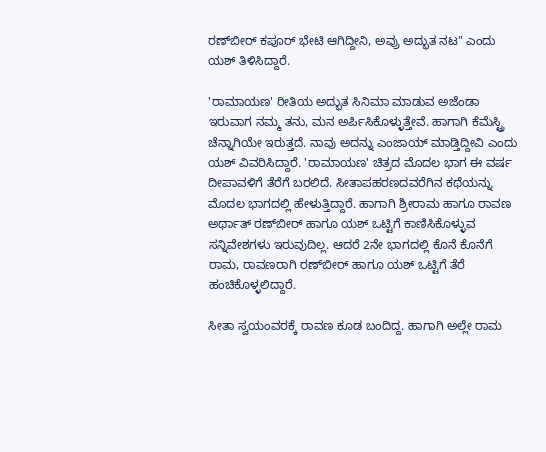ರಣ್‌ಬೀರ್ ಕಪೂರ್ ಭೇಟಿ ಆಗಿದ್ದೀನಿ, ಅವ್ರು ಅದ್ಭುತ ನಟ" ಎಂದು ಯಶ್ ತಿಳಿಸಿದ್ದಾರೆ.

'ರಾಮಾಯಣ' ರೀತಿಯ ಅದ್ಭುತ ಸಿನಿಮಾ ಮಾಡುವ ಅಜೆಂಡಾ ಇರುವಾಗ ನಮ್ಮ ತನು, ಮನ ಅರ್ಪಿಸಿಕೊಳ್ಳುತ್ತೇವೆ. ಹಾಗಾಗಿ ಕೆಮೆಸ್ಟ್ರಿ ಚೆನ್ನಾಗಿಯೇ ಇರುತ್ತದೆ. ನಾವು ಅದನ್ನು ಎಂಜಾಯ್ ಮಾಡ್ತಿದ್ದೀವಿ ಎಂದು ಯಶ್ ವಿವರಿಸಿದ್ದಾರೆ. 'ರಾಮಾಯಣ' ಚಿತ್ರದ ಮೊದಲ ಭಾಗ ಈ ವರ್ಷ ದೀಪಾವಳಿಗೆ ತೆರೆಗೆ ಬರಲಿದೆ. ಸೀತಾಪಹರಣದವರೆಗಿನ ಕಥೆಯನ್ನು ಮೊದಲ ಭಾಗದಲ್ಲಿ ಹೇಳುತ್ತಿದ್ದಾರೆ. ಹಾಗಾಗಿ ಶ್ರೀರಾಮ ಹಾಗೂ ರಾವಣ ಅರ್ಥಾತ್ ರಣ್‌ಬೀರ್ ಹಾಗೂ ಯಶ್ ಒಟ್ಟಿಗೆ ಕಾಣಿಸಿಕೊಳ್ಳುವ ಸನ್ನಿವೇಶಗಳು ಇರುವುದಿಲ್ಲ. ಆದರೆ 2ನೇ ಭಾಗದಲ್ಲಿ ಕೊನೆ ಕೊನೆಗೆ ರಾಮ, ರಾವಣರಾಗಿ ರಣ್‌ಬೀರ್ ಹಾಗೂ ಯಶ್ ಒಟ್ಟಿಗೆ ತೆರೆ ಹಂಚಿಕೊಳ್ಳಲಿದ್ದಾರೆ.

ಸೀತಾ ಸ್ವಯಂವರಕ್ಕೆ ರಾವಣ ಕೂಡ ಬಂದಿದ್ದ. ಹಾಗಾಗಿ ಅಲ್ಲೇ ರಾಮ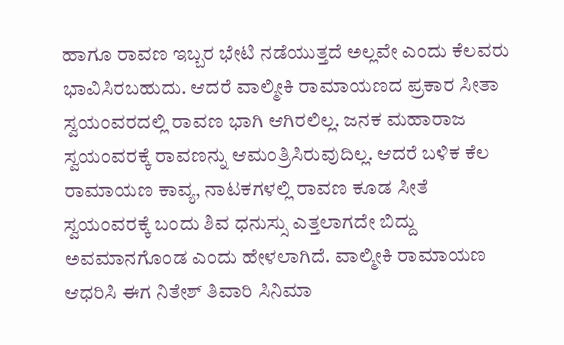ಹಾಗೂ ರಾವಣ ಇಬ್ಬರ ಭೇಟಿ ನಡೆಯುತ್ತದೆ ಅಲ್ಲವೇ ಎಂದು ಕೆಲವರು ಭಾವಿಸಿರಬಹುದು. ಆದರೆ ವಾಲ್ಮೀಕಿ ರಾಮಾಯಣದ ಪ್ರಕಾರ ಸೀತಾ ಸ್ವಯಂವರದಲ್ಲಿ ರಾವಣ ಭಾಗಿ ಆಗಿರಲಿಲ್ಲ. ಜನಕ ಮಹಾರಾಜ ಸ್ವಯಂವರಕ್ಕೆ ರಾವಣನ್ನು ಆಮಂತ್ರಿಸಿರುವುದಿಲ್ಲ. ಆದರೆ ಬಳಿಕ ಕೆಲ ರಾಮಾಯಣ ಕಾವ್ಯ, ನಾಟಕಗಳಲ್ಲಿ ರಾವಣ ಕೂಡ ಸೀತೆ ಸ್ವಯಂವರಕ್ಕೆ ಬಂದು ಶಿವ ಧನುಸ್ಸು ಎತ್ತಲಾಗದೇ ಬಿದ್ದು ಅವಮಾನಗೊಂಡ ಎಂದು ಹೇಳಲಾಗಿದೆ. ವಾಲ್ಮೀಕಿ ರಾಮಾಯಣ ಆಧರಿಸಿ ಈಗ ನಿತೇಶ್ ತಿವಾರಿ ಸಿನಿಮಾ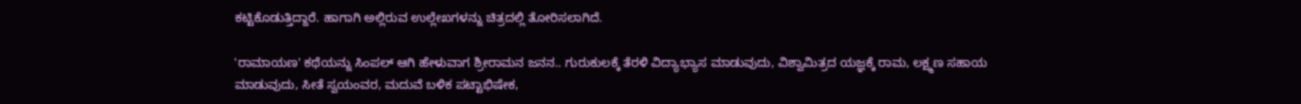ಕಟ್ಟಿಕೊಡುತ್ತಿದ್ದಾರೆ. ಹಾಗಾಗಿ ಅಲ್ಲಿರುವ ಉಲ್ಲೇಖಗಳನ್ನು ಚಿತ್ರದಲ್ಲಿ ತೋರಿಸಲಾಗಿದೆ.

'ರಾಮಾಯಣ' ಕಥೆಯನ್ನು ಸಿಂಪಲ್ ಆಗಿ ಹೇಳುವಾಗ ಶ್ರೀರಾಮನ ಜನನ.. ಗುರುಕುಲಕ್ಕೆ ತೆರಳಿ ವಿದ್ಯಾಭ್ಯಾಸ ಮಾಡುವುದು, ವಿಶ್ವಾಮಿತ್ರದ ಯಜ್ಞಕ್ಕೆ ರಾಮ, ಲಕ್ಷ್ಮಣ ಸಹಾಯ ಮಾಡುವುದು, ಸೀತೆ ಸ್ವಯಂವರ, ಮದುವೆ ಬಳಿಕ ಪಟ್ಟಾಭಿಷೇಕ,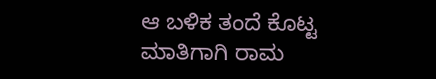ಆ ಬಳಿಕ ತಂದೆ ಕೊಟ್ಟ ಮಾತಿಗಾಗಿ ರಾಮ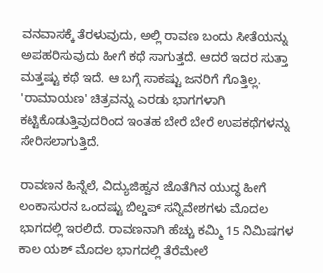ವನವಾಸಕ್ಕೆ ತೆರಳುವುದು, ಅಲ್ಲಿ ರಾವಣ ಬಂದು ಸೀತೆಯನ್ನು ಅಪಹರಿಸುವುದು ಹೀಗೆ ಕಥೆ ಸಾಗುತ್ತದೆ. ಆದರೆ ಇದರ ಸುತ್ತಾ ಮತ್ತಷ್ಟು ಕಥೆ ಇದೆ. ಆ ಬಗ್ಗೆ ಸಾಕಷ್ಟು ಜನರಿಗೆ ಗೊತ್ತಿಲ್ಲ. 'ರಾಮಾಯಣ' ಚಿತ್ರವನ್ನು ಎರಡು ಭಾಗಗಳಾಗಿ ಕಟ್ಟಿಕೊಡುತ್ತಿವುದರಿಂದ ಇಂತಹ ಬೇರೆ ಬೇರೆ ಉಪಕಥೆಗಳನ್ನು ಸೇರಿಸಲಾಗುತ್ತಿದೆ.

ರಾವಣನ ಹಿನ್ನೆಲೆ, ವಿದ್ಯುಜಿಹ್ವನ ಜೊತೆಗಿನ ಯುದ್ಧ ಹೀಗೆ ಲಂಕಾಸುರನ ಒಂದಷ್ಟು ಬಿಲ್ಡಪ್ ಸನ್ನಿವೇಶಗಳು ಮೊದಲ ಭಾಗದಲ್ಲಿ ಇರಲಿದೆ. ರಾವಣನಾಗಿ ಹೆಚ್ಚು ಕಮ್ಮಿ 15 ನಿಮಿಷಗಳ ಕಾಲ ಯಶ್ ಮೊದಲ ಭಾಗದಲ್ಲಿ ತೆರೆಮೇಲೆ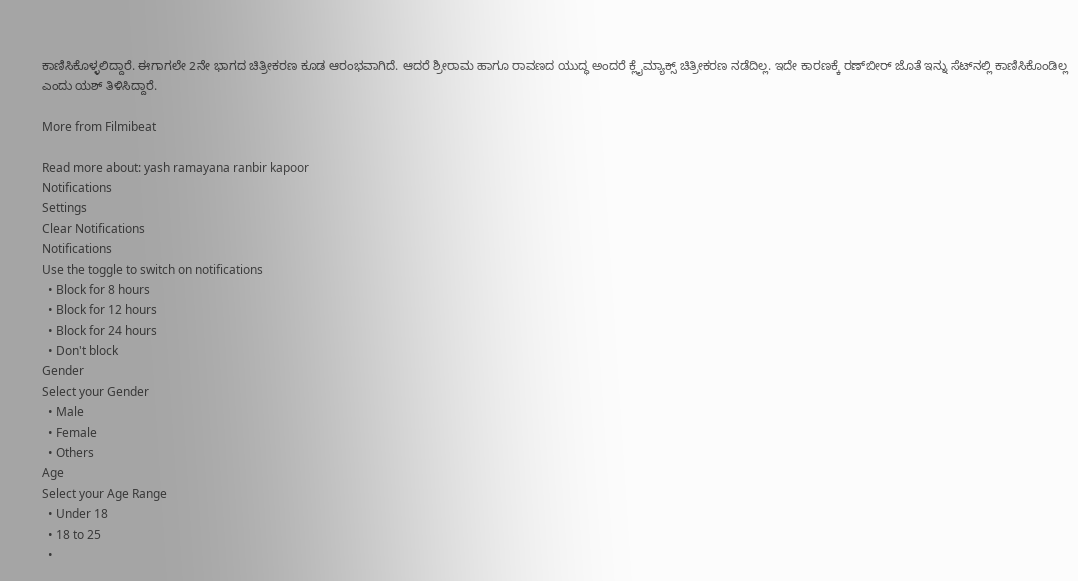ಕಾಣಿಸಿಕೊಳ್ಳಲಿದ್ದಾರೆ. ಈಗಾಗಲೇ 2ನೇ ಭಾಗದ ಚಿತ್ರೀಕರಣ ಕೂಡ ಆರಂಭವಾಗಿದೆ. ಆದರೆ ಶ್ರೀರಾಮ ಹಾಗೂ ರಾವಣದ ಯುದ್ಧ ಅಂದರೆ ಕ್ಲೈಮ್ಯಾಕ್ಸ್ ಚಿತ್ರೀಕರಣ ನಡೆದಿಲ್ಲ. ಇದೇ ಕಾರಣಕ್ಕೆ ರಣ್‌ಬೀರ್ ಜೊತೆ ಇನ್ನು ಸೆಟ್‌ನಲ್ಲಿ ಕಾಣಿಸಿಕೊಂಡಿಲ್ಲ ಎಂದು ಯಶ್ ತಿಳಿಸಿದ್ದಾರೆ.

More from Filmibeat

Read more about: yash ramayana ranbir kapoor
Notifications
Settings
Clear Notifications
Notifications
Use the toggle to switch on notifications
  • Block for 8 hours
  • Block for 12 hours
  • Block for 24 hours
  • Don't block
Gender
Select your Gender
  • Male
  • Female
  • Others
Age
Select your Age Range
  • Under 18
  • 18 to 25
  •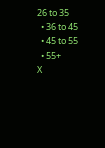26 to 35
  • 36 to 45
  • 45 to 55
  • 55+
X